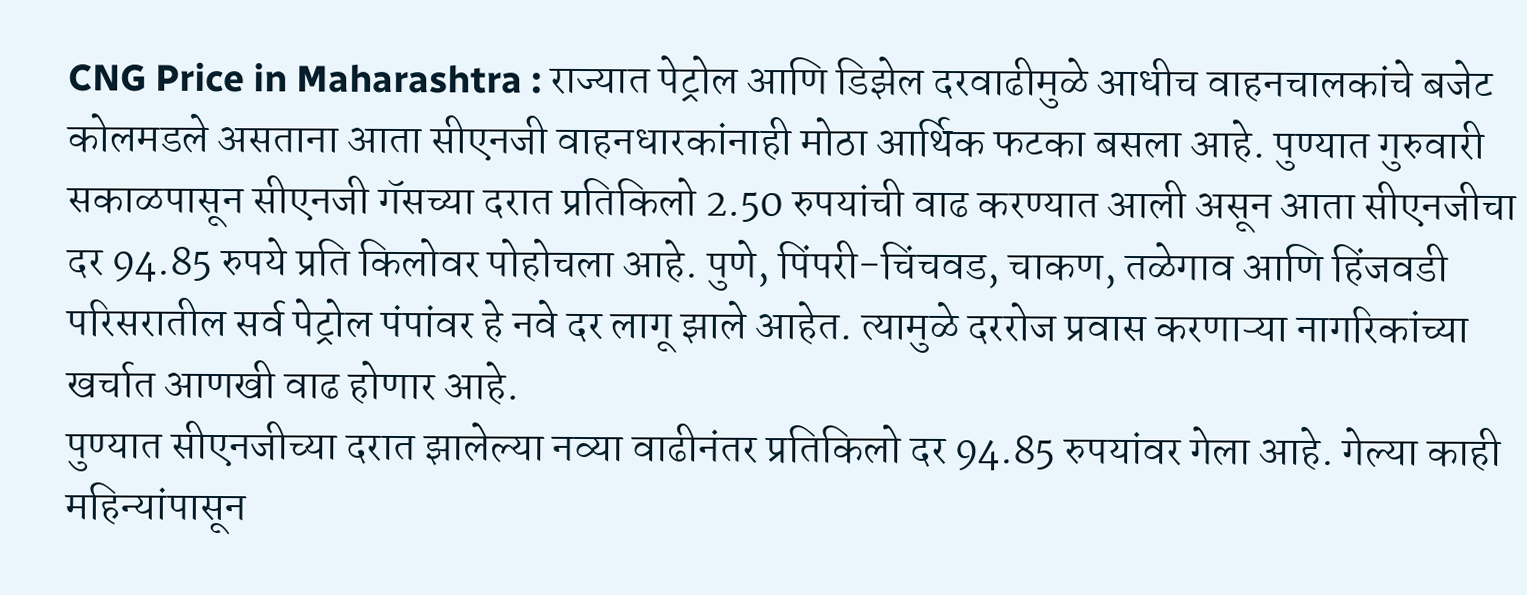CNG Price in Maharashtra : राज्यात पेट्रोल आणि डिझेल दरवाढीमुळे आधीच वाहनचालकांचे बजेट कोलमडले असताना आता सीएनजी वाहनधारकांनाही मोठा आर्थिक फटका बसला आहे. पुण्यात गुरुवारी सकाळपासून सीएनजी गॅसच्या दरात प्रतिकिलो 2.50 रुपयांची वाढ करण्यात आली असून आता सीएनजीचा दर 94.85 रुपये प्रति किलोवर पोहोचला आहे. पुणे, पिंपरी-चिंचवड, चाकण, तळेगाव आणि हिंजवडी परिसरातील सर्व पेट्रोल पंपांवर हे नवे दर लागू झाले आहेत. त्यामुळे दररोज प्रवास करणाऱ्या नागरिकांच्या खर्चात आणखी वाढ होणार आहे.
पुण्यात सीएनजीच्या दरात झालेल्या नव्या वाढीनंतर प्रतिकिलो दर 94.85 रुपयांवर गेला आहे. गेल्या काही महिन्यांपासून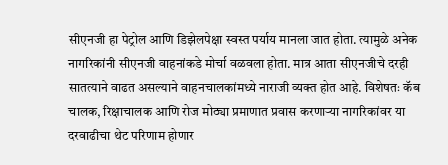सीएनजी हा पेट्रोल आणि डिझेलपेक्षा स्वस्त पर्याय मानला जात होता. त्यामुळे अनेक नागरिकांनी सीएनजी वाहनांकडे मोर्चा वळवला होता. मात्र आता सीएनजीचे दरही सातत्याने वाढत असल्याने वाहनचालकांमध्ये नाराजी व्यक्त होत आहे. विशेषतः कॅब चालक, रिक्षाचालक आणि रोज मोठ्या प्रमाणात प्रवास करणाऱ्या नागरिकांवर या दरवाढीचा थेट परिणाम होणार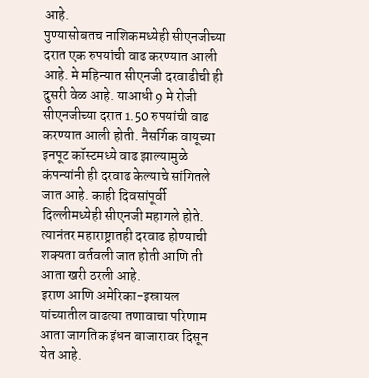आहे.
पुण्यासोबतच नाशिकमध्येही सीएनजीच्या दरात एक रुपयांची वाढ करण्यात आली आहे. मे महिन्यात सीएनजी दरवाढीची ही दुसरी वेळ आहे. याआधी 9 मे रोजी सीएनजीच्या दरात 1.50 रुपयांची वाढ करण्यात आली होती. नैसर्गिक वायूच्या इनपूट कॉस्टमध्ये वाढ झाल्यामुळे कंपन्यांनी ही दरवाढ केल्याचे सांगितले जात आहे. काही दिवसांपूर्वी दिल्लीमध्येही सीएनजी महागले होते. त्यानंतर महाराष्ट्रातही दरवाढ होण्याची शक्यता वर्तवली जात होती आणि ती आता खरी ठरली आहे.
इराण आणि अमेरिका-इस्रायल यांच्यातील वाढत्या तणावाचा परिणाम आता जागतिक इंधन बाजारावर दिसून येत आहे.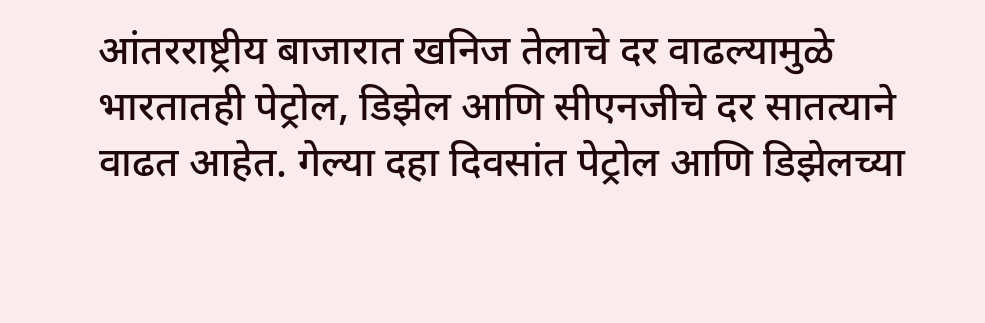आंतरराष्ट्रीय बाजारात खनिज तेलाचे दर वाढल्यामुळे भारतातही पेट्रोल, डिझेल आणि सीएनजीचे दर सातत्याने वाढत आहेत. गेल्या दहा दिवसांत पेट्रोल आणि डिझेलच्या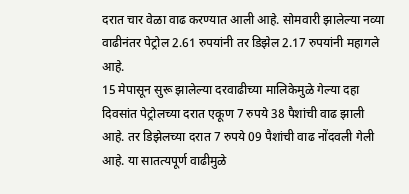दरात चार वेळा वाढ करण्यात आली आहे. सोमवारी झालेल्या नव्या वाढीनंतर पेट्रोल 2.61 रुपयांनी तर डिझेल 2.17 रुपयांनी महागले आहे.
15 मेपासून सुरू झालेल्या दरवाढीच्या मालिकेमुळे गेल्या दहा दिवसांत पेट्रोलच्या दरात एकूण 7 रुपये 38 पैशांची वाढ झाली आहे. तर डिझेलच्या दरात 7 रुपये 09 पैशांची वाढ नोंदवली गेली आहे. या सातत्यपूर्ण वाढीमुळे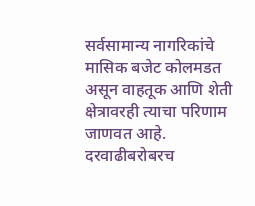सर्वसामान्य नागरिकांचे मासिक बजेट कोलमडत असून वाहतूक आणि शेती क्षेत्रावरही त्याचा परिणाम जाणवत आहे.
दरवाढीबरोबरच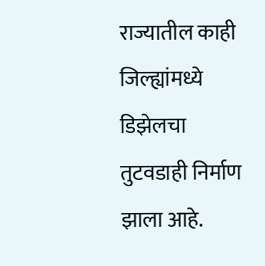राज्यातील काही जिल्ह्यांमध्ये डिझेलचा तुटवडाही निर्माण झाला आहे.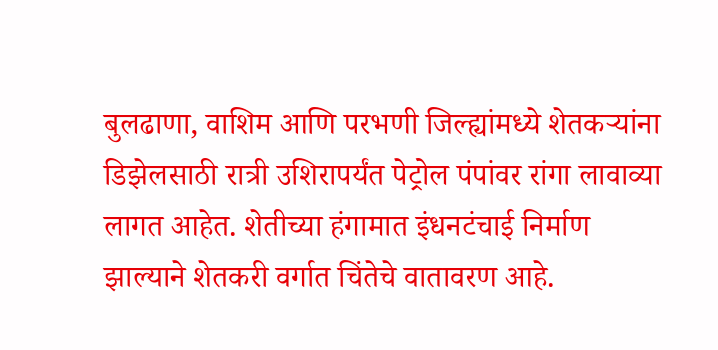बुलढाणा, वाशिम आणि परभणी जिल्ह्यांमध्ये शेतकऱ्यांना डिझेलसाठी रात्री उशिरापर्यंत पेट्रोल पंपांवर रांगा लावाव्या लागत आहेत. शेतीच्या हंगामात इंधनटंचाई निर्माण झाल्याने शेतकरी वर्गात चिंतेचे वातावरण आहे.